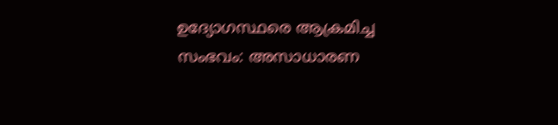ഉദ്യോഗസ്ഥരെ ആക്രമിച്ച സംഭവം: അസാധാരണ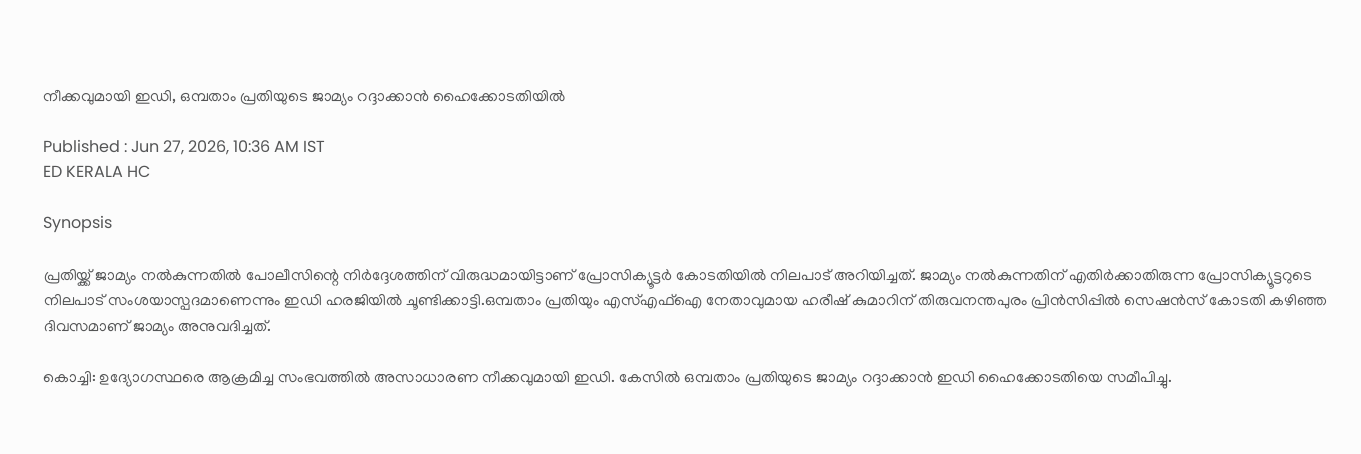നീക്കവുമായി ഇഡി, ഒമ്പതാം പ്രതിയുടെ ജാമ്യം റദ്ദാക്കാൻ ഹൈക്കോടതിയിൽ

Published : Jun 27, 2026, 10:36 AM IST
ED KERALA HC

Synopsis

പ്രതിയ്ക്ക് ജാമ്യം നൽകുന്നതിൽ പോലീസിന്റെ നിർദ്ദേശത്തിന് വിരുദ്ധമായിട്ടാണ് പ്രോസിക്യൂട്ടർ കോടതിയിൽ നിലപാട് അറിയിച്ചത്. ജാമ്യം നൽകുന്നതിന് എതിർക്കാതിരുന്ന പ്രോസിക്യൂട്ടറുടെ നിലപാട് സംശയാസ്പദമാണെന്നും ഇഡി ഹരജിയിൽ ചൂണ്ടിക്കാട്ടി.ഒമ്പതാം പ്രതിയും എസ്എഫ്ഐ നേതാവുമായ ഹരീഷ് കുമാറിന് തിരുവനന്തപുരം പ്രിൻസിപ്പിൽ സെഷൻസ് കോടതി കഴിഞ്ഞ ദിവസമാണ് ജാമ്യം അനുവദിച്ചത്.

കൊച്ചി: ഉദ്യോഗസ്ഥരെ ആക്രമിച്ച സംഭവത്തിൽ അസാധാരണ നീക്കവുമായി ഇഡി. കേസിൽ ഒമ്പതാം പ്രതിയുടെ ജാമ്യം റദ്ദാക്കാൻ ഇഡി ഹൈക്കോടതിയെ സമീപിച്ചു.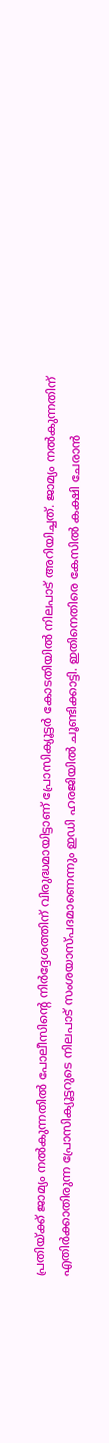പ്രതിയ്ക്ക് ജാമ്യം നൽകുന്നതിൽ പോലീസിന്റെ നിർദ്ദേശത്തിന് വിരുദ്ധമായിട്ടാണ് പ്രോസിക്യൂട്ടർ കോടതിയിൽ നിലപാട് അറിയിച്ചത്. ജാമ്യം നൽകുന്നതിന് എതിർക്കാതിരുന്ന പ്രോസിക്യൂട്ടറുടെ നിലപാട് സംശയാസ്പദമാണെന്നും ഇഡി ഹരജിയിൽ ചൂണ്ടിക്കാട്ടി. ഇതിനെതിരെ കേസിൽ കക്ഷി ചേരാൻ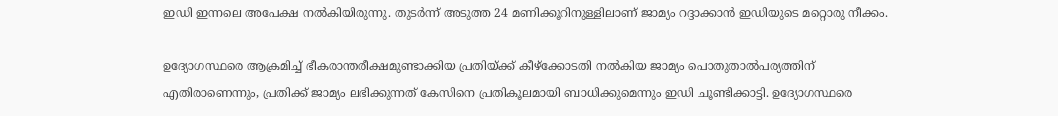ഇഡി ഇന്നലെ അപേക്ഷ നൽകിയിരുന്നു. തുടർന്ന് അടുത്ത 24 മണിക്കൂറിനുള്ളിലാണ് ജാമ്യം റദ്ദാക്കാൻ ഇഡിയുടെ മറ്റൊരു നീക്കം.

ഉദ്യോഗസ്ഥരെ ആക്രമിച്ച് ഭീകരാന്തരീക്ഷമുണ്ടാക്കിയ പ്രതിയ്ക്ക് കീഴ്ക്കോടതി നൽകിയ ജാമ്യം പൊതുതാൽപര്യത്തിന് എതിരാണെന്നും, പ്രതിക്ക് ജാമ്യം ലഭിക്കുന്നത് കേസിനെ പ്രതികൂലമായി ബാധിക്കുമെന്നും ഇഡി ചൂണ്ടിക്കാട്ടി. ഉദ്യോഗസ്ഥരെ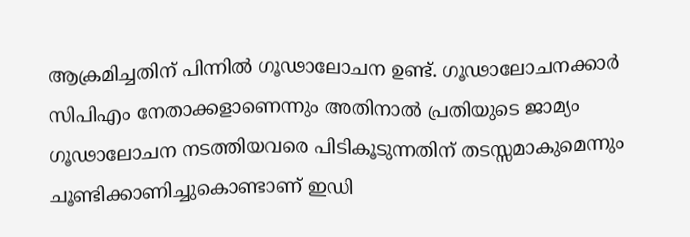ആക്രമിച്ചതിന് പിന്നിൽ ഗൂഢാലോചന ഉണ്ട്. ഗൂഢാലോചനക്കാർ സിപിഎം നേതാക്കളാണെന്നും അതിനാൽ പ്രതിയുടെ ജാമ്യം ഗൂഢാലോചന നടത്തിയവരെ പിടികൂടുന്നതിന് തടസ്സമാകുമെന്നും ചൂണ്ടിക്കാണിച്ചുകൊണ്ടാണ് ഇഡി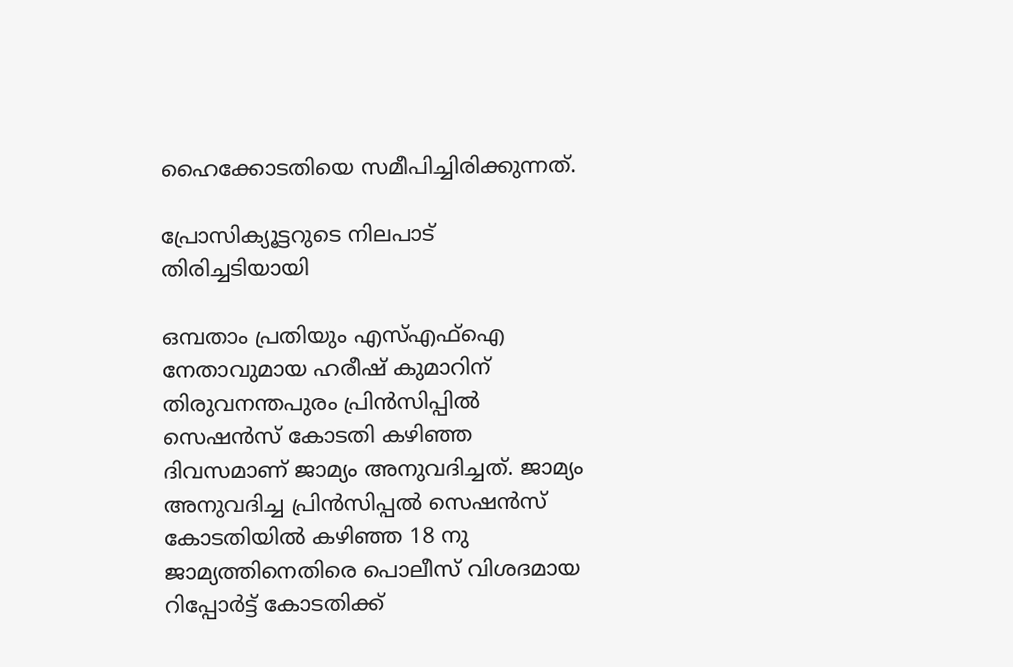ഹൈക്കോടതിയെ സമീപിച്ചിരിക്കുന്നത്.

പ്രോസിക്യൂട്ടറുടെ നിലപാട് തിരിച്ചടിയായി

ഒമ്പതാം പ്രതിയും എസ്എഫ്ഐ നേതാവുമായ ഹരീഷ് കുമാറിന് തിരുവനന്തപുരം പ്രിൻസിപ്പിൽ സെഷൻസ് കോടതി കഴിഞ്ഞ ദിവസമാണ് ജാമ്യം അനുവദിച്ചത്. ജാമ്യം അനുവദിച്ച പ്രിൻസിപ്പൽ സെഷൻസ് കോടതിയിൽ കഴിഞ്ഞ 18 നു ജാമ്യത്തിനെതിരെ പൊലീസ് വിശദമായ റിപ്പോർട്ട്‌ കോടതിക്ക്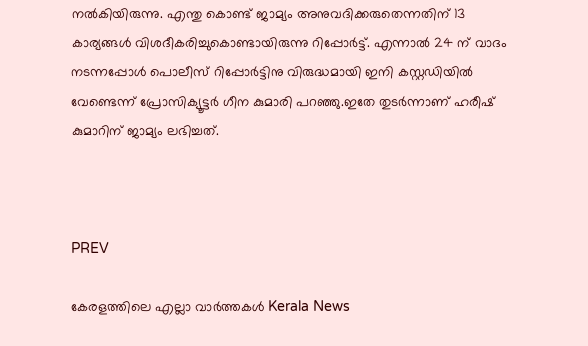നൽകിയിരുന്നു. എന്തു കൊണ്ട് ജാമ്യം അനുവദിക്കരുതെന്നതിന് 13 കാര്യങ്ങൾ വിശദീകരിച്ചുകൊണ്ടായിരുന്നു റിപ്പോർട്ട്‌. എന്നാൽ 24 ന് വാദം നടന്നപ്പോൾ പൊലീസ് റിപ്പോർട്ടിനു വിരുദ്ധമായി ഇനി കസ്റ്റഡിയിൽ വേണ്ടെന്ന് പ്രോസിക്യൂട്ടർ ഗീന കുമാരി പറഞ്ഞു.ഇതേ തുടർന്നാണ് ഹരീഷ് കുമാറിന് ജാമ്യം ലഭിച്ചത്.



PREV

കേരളത്തിലെ എല്ലാ വാർത്തകൾ Kerala News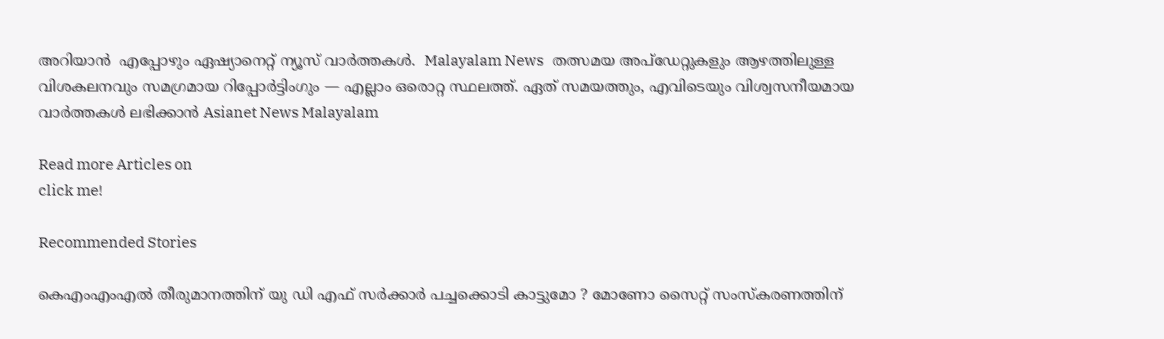അറിയാൻ  എപ്പോഴും ഏഷ്യാനെറ്റ് ന്യൂസ് വാർത്തകൾ.  Malayalam News   തത്സമയ അപ്‌ഡേറ്റുകളും ആഴത്തിലുള്ള വിശകലനവും സമഗ്രമായ റിപ്പോർട്ടിംഗും — എല്ലാം ഒരൊറ്റ സ്ഥലത്ത്. ഏത് സമയത്തും, എവിടെയും വിശ്വസനീയമായ വാർത്തകൾ ലഭിക്കാൻ Asianet News Malayalam

Read more Articles on
click me!

Recommended Stories

കെഎംഎംഎൽ തീരുമാനത്തിന് യു ഡി എഫ് സർക്കാർ പച്ചക്കൊടി കാട്ടുമോ ? മോണോ സൈറ്റ് സംസ്കരണത്തിന്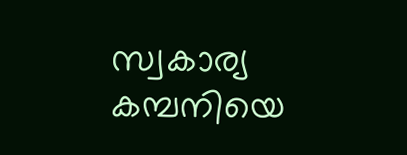സ്വകാര്യ കമ്പനിയെ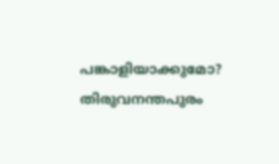പങ്കാളിയാക്കുമോ?
തിരുവനന്തപുരം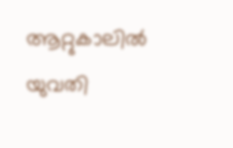ആറ്റുകാലിൽ യുവതി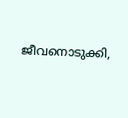ജീവനൊടുക്കി,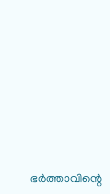ഭർ‌ത്താവിന്റെ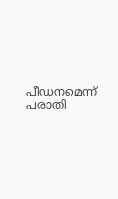പീഡനമെന്ന് പരാതി